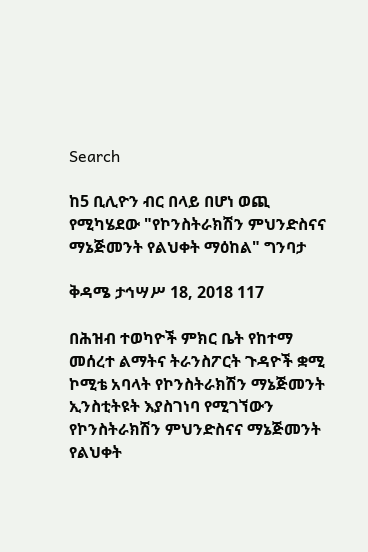Search

ከ5 ቢሊዮን ብር በላይ በሆነ ወጪ የሚካሄደው "የኮንስትራክሽን ምህንድስናና ማኔጅመንት የልህቀት ማዕከል" ግንባታ

ቅዳሜ ታኅሣሥ 18, 2018 117

በሕዝብ ተወካዮች ምክር ቤት የከተማ መሰረተ ልማትና ትራንስፖርት ጉዳዮች ቋሚ ኮሚቴ አባላት የኮንስትራክሽን ማኔጅመንት ኢንስቲትዩት እያስገነባ የሚገኘውን የኮንስትራክሽን ምህንድስናና ማኔጅመንት የልህቀት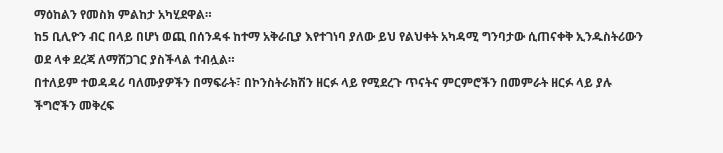ማዕከልን የመስክ ምልከታ አካሂደዋል።
ከ5 ቢሊዮን ብር በላይ በሆነ ወጪ በሰንዳፋ ከተማ አቅራቢያ እየተገነባ ያለው ይህ የልህቀት አካዳሚ ግንባታው ሲጠናቀቅ ኢንዱስትሪውን ወደ ላቀ ደረጃ ለማሸጋገር ያስችላል ተብሏል።
በተለይም ተወዳዳሪ ባለሙያዎችን በማፍራት፣ በኮንስትራክሽን ዘርፉ ላይ የሚደረጉ ጥናትና ምርምሮችን በመምራት ዘርፉ ላይ ያሉ ችግሮችን መቅረፍ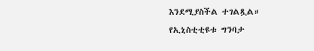እንደሚያስችል ተገልጿል።
የኢኒስቲቲዩቱ ግንባታ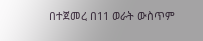በተጀመረ በ11 ወራት ውስጥም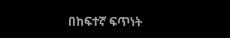በከፍተኛ ፍጥነት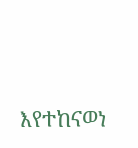እየተከናወነ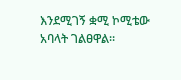እንደሚገኝ ቋሚ ኮሚቴው አባላት ገልፀዋል።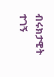ብሩክታዊት ተገኝ